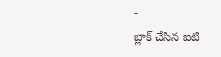-
బ్లాక్ చేసిన ఐటి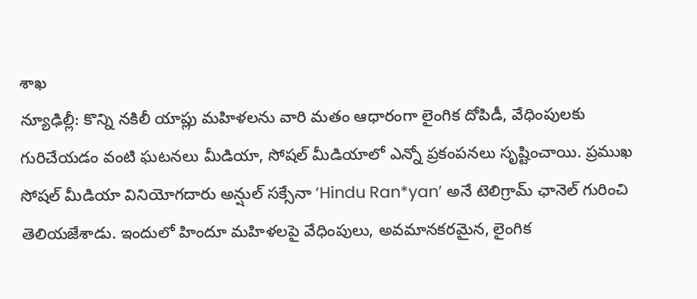శాఖ
న్యూఢిల్లీ: కొన్ని నకిలీ యాప్లు మహిళలను వారి మతం ఆధారంగా లైంగిక దోపిడీ, వేధింపులకు గురిచేయడం వంటి ఘటనలు మీడియా, సోషల్ మీడియాలో ఎన్నో ప్రకంపనలు సృష్టించాయి. ప్రముఖ సోషల్ మీడియా వినియోగదారు అన్షుల్ సక్సేనా ‘Hindu Ran*yan’ అనే టెలిగ్రామ్ ఛానెల్ గురించి తెలియజేశాడు. ఇందులో హిందూ మహిళలపై వేధింపులు, అవమానకరమైన, లైంగిక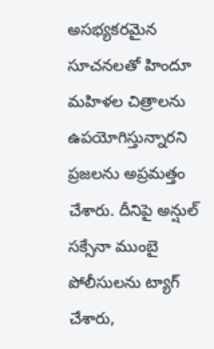అసభ్యకరమైన సూచనలతో హిందూ మహిళల చిత్రాలను ఉపయోగిస్తున్నారని ప్రజలను అప్రమత్తం చేశారు. దీనిపై అన్షుల్ సక్సేనా ముంబై పోలీసులను ట్యాగ్ చేశారు,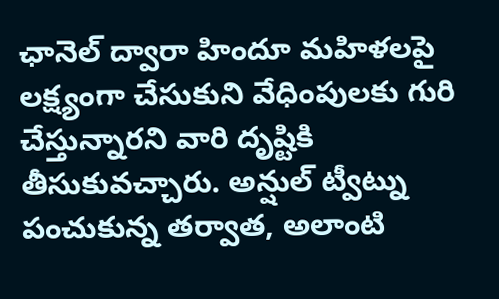ఛానెల్ ద్వారా హిందూ మహిళలపై లక్ష్యంగా చేసుకుని వేధింపులకు గురి చేస్తున్నారని వారి దృష్టికి తీసుకువచ్చారు. అన్షుల్ ట్వీట్ను పంచుకున్న తర్వాత, అలాంటి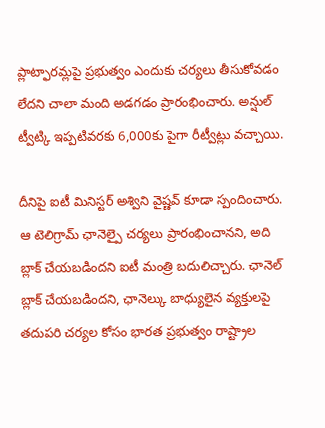ప్లాట్ఫారమ్లపై ప్రభుత్వం ఎందుకు చర్యలు తీసుకోవడం లేదని చాలా మంది అడగడం ప్రారంభించారు. అన్షుల్ ట్వీట్కి ఇప్పటివరకు 6,000కు పైగా రీట్వీట్లు వచ్చాయి.

దీనిపై ఐటీ మినిస్టర్ అశ్విని వైష్ణవ్ కూడా స్పందించారు. ఆ టెలిగ్రామ్ ఛానెల్పై చర్యలు ప్రారంభించానని, అది బ్లాక్ చేయబడిందని ఐటీ మంత్రి బదులిచ్చారు. ఛానెల్ బ్లాక్ చేయబడిందని, ఛానెల్కు బాధ్యులైన వ్యక్తులపై తదుపరి చర్యల కోసం భారత ప్రభుత్వం రాష్ట్రాల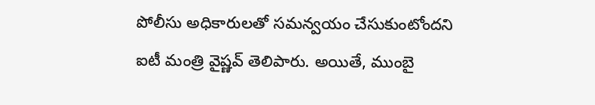పోలీసు అధికారులతో సమన్వయం చేసుకుంటోందని ఐటీ మంత్రి వైష్ణవ్ తెలిపారు. అయితే, ముంబై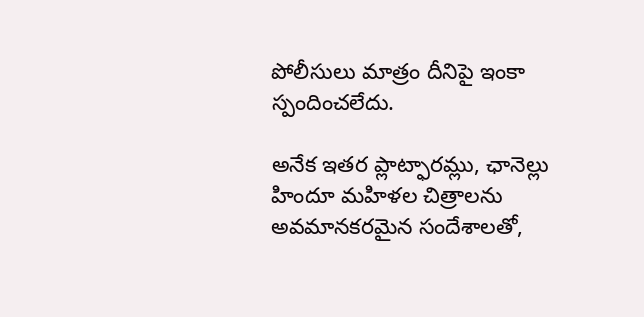పోలీసులు మాత్రం దీనిపై ఇంకా స్పందించలేదు.

అనేక ఇతర ప్లాట్ఫారమ్లు, ఛానెల్లు హిందూ మహిళల చిత్రాలను అవమానకరమైన సందేశాలతో,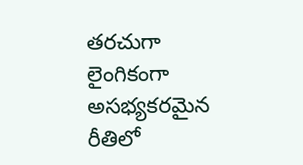తరచుగా లైంగికంగా అసభ్యకరమైన రీతిలో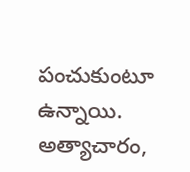పంచుకుంటూ ఉన్నాయి. అత్యాచారం,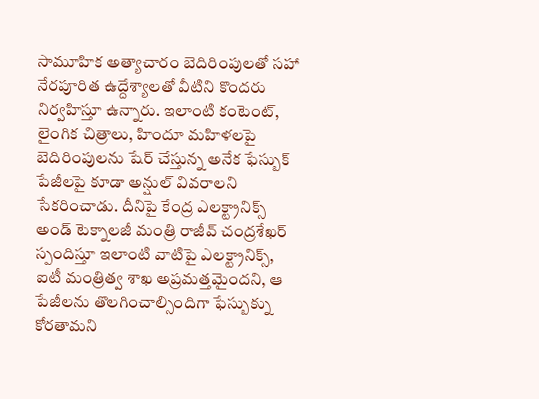సామూహిక అత్యాచారం బెదిరింపులతో సహా నేరపూరిత ఉద్దేశ్యాలతో వీటిని కొందరు నిర్వహిస్తూ ఉన్నారు. ఇలాంటి కంటెంట్, లైంగిక చిత్రాలు, హిందూ మహిళలపై బెదిరింపులను షేర్ చేస్తున్న అనేక ఫేస్బుక్ పేజీలపై కూడా అన్షుల్ వివరాలని సేకరించాడు. దీనిపై కేంద్ర ఎలక్ట్రానిక్స్ అండ్ టెక్నాలజీ మంత్రి రాజీవ్ చంద్రశేఖర్ స్పందిస్తూ ఇలాంటి వాటిపై ఎలక్ట్రానిక్స్, ఐటీ మంత్రిత్వ శాఖ అప్రమత్తమైందని, ఆ పేజీలను తొలగించాల్సిందిగా ఫేస్బుక్ను కోరతామని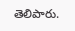తెలిపారు.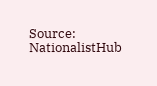Source: NationalistHub